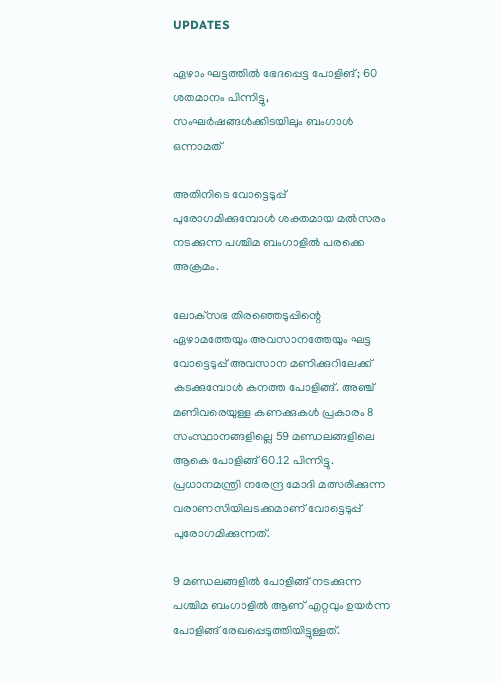UPDATES

ഏഴാം ഘട്ടത്തിൽ ഭേദപ്പെട്ട പോളിങ്; 60 ശതമാനം പിന്നിട്ടു, സംഘർഷങ്ങൾക്കിടയിലും ബംഗാൾ ഒന്നാമത്

അതിനിടെ വോട്ടെടുപ്പ് പുരോഗമിക്കുമ്പോൾ ശക്തമായ മൽസരം നടക്കുന്ന പശ്ചിമ ബംഗാളില്‍ പരക്കെ അക്രമം.

ലോക്‌സഭ തിരഞ്ഞെടുപ്പിന്റെ ഏഴാമത്തേയും അവസാനത്തേയും ഘട്ട വോട്ടെടുപ്പ് അവസാന മണിക്കുറിലേക്ക് കടക്കുമ്പോൾ കനത്ത പോളിങ്ങ്. അഞ്ച് മണിവരെയുള്ള കണക്കുകൾ പ്രകാരം 8 സംസ്ഥാനങ്ങളില്ലെ 59 മണ്ഡലങ്ങളിലെ ആകെ പോളിങ്ങ് 60.12 പിന്നിട്ടു. പ്രധാനമന്ത്രി നരേന്ദ്ര മോദി മത്സരിക്കുന്ന വരാണസിയിലടക്കമാണ് വോട്ടെടുപ്പ് പുരോഗമിക്കുന്നത്.

9 മണ്ഡലങ്ങളിൽ പോളിങ്ങ് നടക്കുന്ന പശ്ചിമ ബംഗാളിൽ ആണ് എറ്റവും ഉയർന്ന പോളിങ്ങ് രേഖപ്പെടുത്തിയിട്ടുള്ളത്.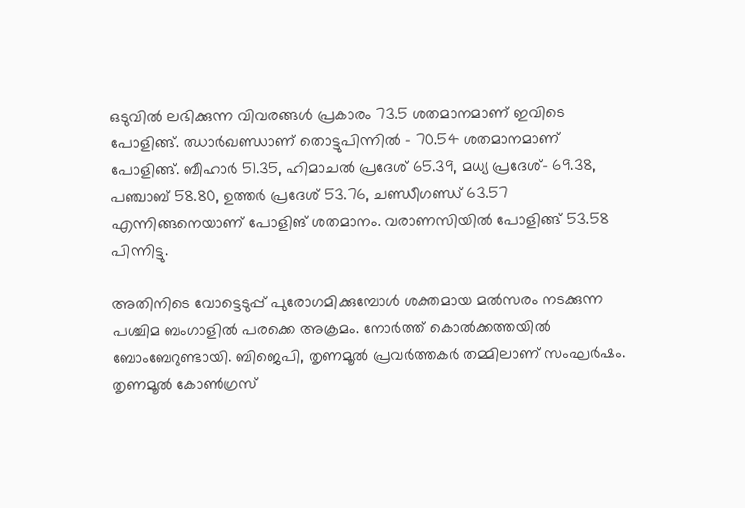ഒടുവിൽ ലഭിക്കുന്ന വിവരങ്ങള്‍ പ്രകാരം 73.5 ശതമാനമാണ് ഇവിടെ പോളിങ്ങ്. ഝാര്‍ഖണ്ഡാണ് തൊട്ടുപിന്നിൽ – 70.54 ശതമാനമാണ് പോളിങ്ങ്. ബീഹാർ 51.35, ഹിമാചൽ പ്രദേശ് 65.39, മധ്യ പ്രദേശ്- 69.38, പഞ്ചാബ് 58.80, ഉത്തർ പ്രദേശ് 53.76, ചണ്ഡീഗണ്ഡ് 63.57 എന്നിങ്ങനെയാണ് പോളിങ് ശതമാനം. വരാണസിയിൽ പോളിങ്ങ് 53.58 പിന്നിട്ടു.

അതിനിടെ വോട്ടെടുപ്പ് പുരോഗമിക്കുമ്പോൾ ശക്തമായ മൽസരം നടക്കുന്ന പശ്ചിമ ബംഗാളില്‍ പരക്കെ അക്രമം. നോര്‍ത്ത് കൊല്‍ക്കത്തയില്‍ ബോംബേറുണ്ടായി. ബിജെപി, തൃണമൂല്‍ പ്രവര്‍ത്തകര്‍ തമ്മിലാണ് സംഘര്‍ഷം. തൃണമൂല്‍ കോണ്‍ഗ്രസ്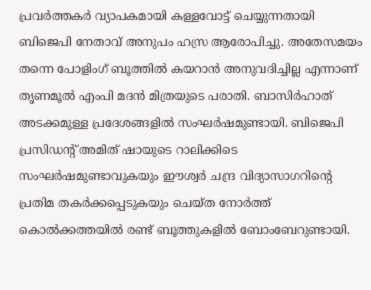പ്രവര്‍ത്തകര്‍ വ്യാപകമായി കള്ളവോട്ട് ചെയ്യുന്നതായി ബിജെപി നേതാവ് അനുപം ഹസ്ര ആരോപിച്ചു. അതേസമയം തന്നെ പോളിംഗ് ബൂത്തില്‍ കയറാന്‍ അനുവദിച്ചില്ല എന്നാണ് തൃണമൂല്‍ എംപി മദന്‍ മിത്രയുടെ പരാതി. ബാസിര്‍ഹാത് അടക്കമുള്ള പ്രദേശങ്ങളില്‍ സംഘര്‍ഷമുണ്ടായി. ബിജെപി പ്രസിഡന്റ് അമിത് ഷായുടെ റാലിക്കിടെ സംഘര്‍ഷമുണ്ടാവുകയും ഈശ്വര്‍ ചന്ദ്ര വിദ്യാസാഗറിന്റെ പ്രതിമ തകര്‍ക്കപ്പെടുകയും ചെയ്ത നോര്‍ത്ത് കൊല്‍ക്കത്തയില്‍ രണ്ട് ബൂത്തുകളില്‍ ബോംബേറുണ്ടായി.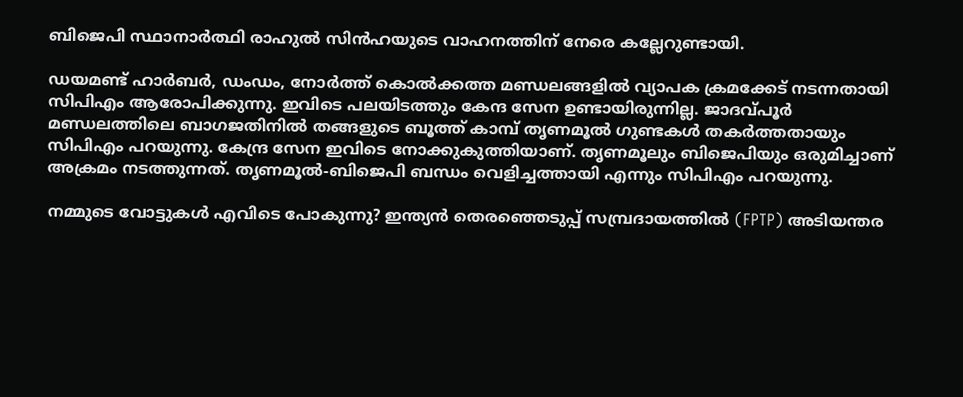ബിജെപി സ്ഥാനാര്‍ത്ഥി രാഹുല്‍ സിന്‍ഹയുടെ വാഹനത്തിന് നേരെ കല്ലേറുണ്ടായി.

ഡയമണ്ട് ഹാര്‍ബര്‍, ഡംഡം, നോര്‍ത്ത് കൊല്‍ക്കത്ത മണ്ഡലങ്ങളില്‍ വ്യാപക ക്രമക്കേട് നടന്നതായി സിപിഎം ആരോപിക്കുന്നു. ഇവിടെ പലയിടത്തും കേന്ദ സേന ഉണ്ടായിരുന്നില്ല. ജാദവ്പൂര്‍ മണ്ഡലത്തിലെ ബാഗജതിനില്‍ തങ്ങളുടെ ബൂത്ത് കാമ്പ് തൃണമൂല്‍ ഗുണ്ടകള്‍ തകര്‍ത്തതായും സിപിഎം പറയുന്നു. കേന്ദ്ര സേന ഇവിടെ നോക്കുകുത്തിയാണ്. തൃണമൂലും ബിജെപിയും ഒരുമിച്ചാണ് അക്രമം നടത്തുന്നത്. തൃണമൂല്‍-ബിജെപി ബന്ധം വെളിച്ചത്തായി എന്നും സിപിഎം പറയുന്നു.

നമ്മുടെ വോട്ടുകള്‍ എവിടെ പോകുന്നു? ഇന്ത്യന്‍ തെരഞ്ഞെടുപ്പ് സമ്പ്രദായത്തില്‍ (FPTP) അടിയന്തര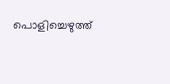പൊളിച്ചെഴുത്ത്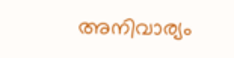അനിവാര്യം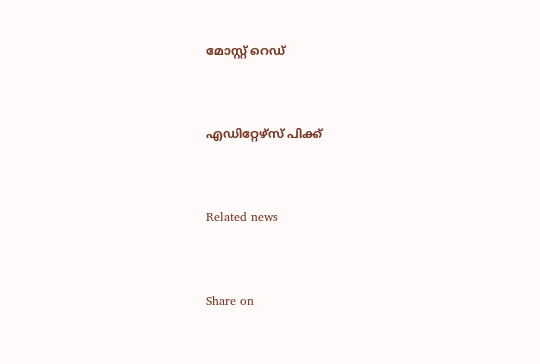മോസ്റ്റ് റെഡ്


എഡിറ്റേഴ്സ് പിക്ക്


Related news


Share on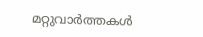മറ്റുവാര്‍ത്തകള്‍